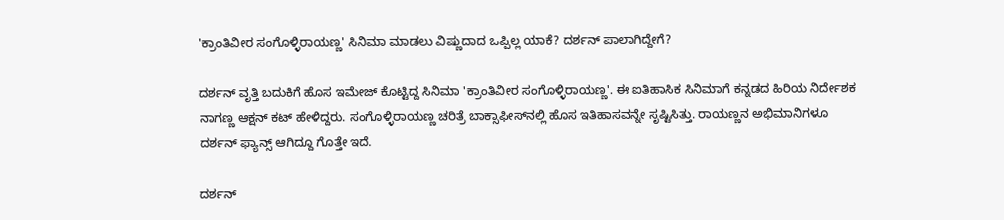'ಕ್ರಾಂತಿವೀರ ಸಂಗೊಳ್ಳಿರಾಯಣ್ಣ' ಸಿನಿಮಾ ಮಾಡಲು ವಿಷ್ಣುದಾದ ಒಪ್ಪಿಲ್ಲ ಯಾಕೆ? ದರ್ಶನ್ ಪಾಲಾಗಿದ್ದೇಗೆ?

ದರ್ಶನ್ ವೃತ್ತಿ ಬದುಕಿಗೆ ಹೊಸ ಇಮೇಜ್ ಕೊಟ್ಟಿದ್ದ ಸಿನಿಮಾ 'ಕ್ರಾಂತಿವೀರ ಸಂಗೊಳ್ಳಿರಾಯಣ್ಣ'. ಈ ಐತಿಹಾಸಿಕ ಸಿನಿಮಾಗೆ ಕನ್ನಡದ ಹಿರಿಯ ನಿರ್ದೇಶಕ ನಾಗಣ್ಣ ಆಕ್ಷನ್ ಕಟ್ ಹೇಳಿದ್ದರು. ಸಂಗೊಳ್ಳಿರಾಯಣ್ಣ ಚರಿತ್ರೆ ಬಾಕ್ಸಾಫೀಸ್‌ನಲ್ಲಿ ಹೊಸ ಇತಿಹಾಸವನ್ನೇ ಸೃಷ್ಟಿಸಿತ್ತು. ರಾಯಣ್ಣನ ಅಭಿಮಾನಿಗಳೂ ದರ್ಶನ್ ಫ್ಯಾನ್ಸ್ ಆಗಿದ್ದೂ ಗೊತ್ತೇ ಇದೆ.

ದರ್ಶನ್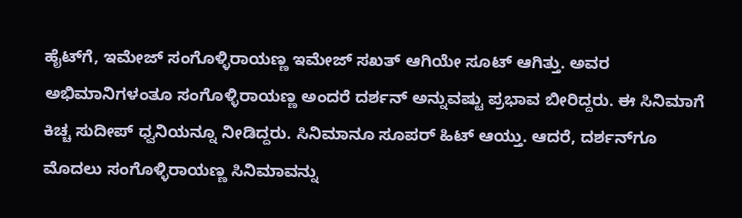ಹೈಟ್‌ಗೆ, ಇಮೇಜ್‌ ಸಂಗೊಳ್ಳಿರಾಯಣ್ಣ ಇಮೇಜ್ ಸಖತ್ ಆಗಿಯೇ ಸೂಟ್ ಆಗಿತ್ತು. ಅವರ ಅಭಿಮಾನಿಗಳಂತೂ ಸಂಗೊಳ್ಳಿರಾಯಣ್ಣ ಅಂದರೆ ದರ್ಶನ್ ಅನ್ನುವಷ್ಟು ಪ್ರಭಾವ ಬೀರಿದ್ದರು. ಈ ಸಿನಿಮಾಗೆ ಕಿಚ್ಚ ಸುದೀಪ್ ಧ್ವನಿಯನ್ನೂ ನೀಡಿದ್ದರು. ಸಿನಿಮಾನೂ ಸೂಪರ್‌ ಹಿಟ್ ಆಯ್ತು. ಆದರೆ, ದರ್ಶನ್‌ಗೂ ಮೊದಲು ಸಂಗೊಳ್ಳಿರಾಯಣ್ಣ ಸಿನಿಮಾವನ್ನು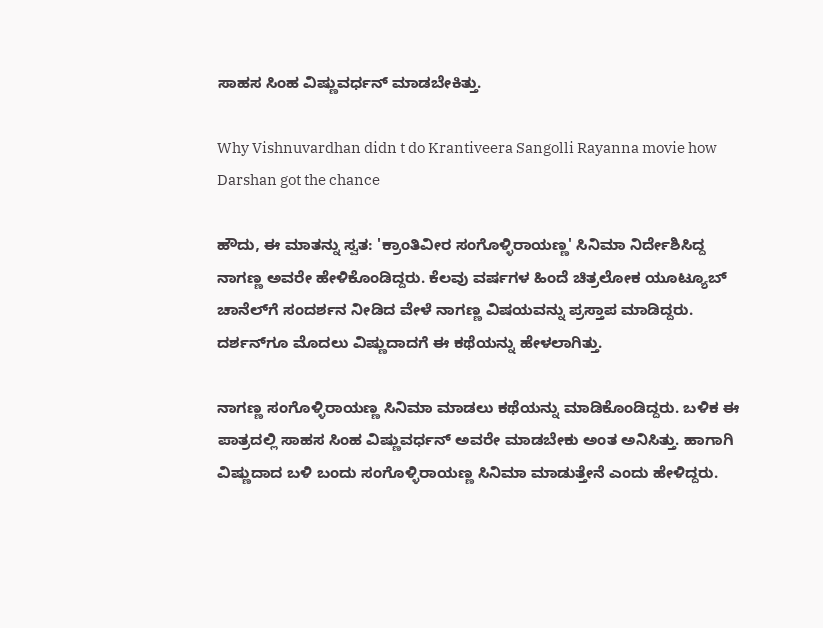ಸಾಹಸ ಸಿಂಹ ವಿಷ್ಣುವರ್ಧನ್ ಮಾಡಬೇಕಿತ್ತು.

Why Vishnuvardhan didn t do Krantiveera Sangolli Rayanna movie how Darshan got the chance

ಹೌದು, ಈ ಮಾತನ್ನು ಸ್ವತ: 'ಕ್ರಾಂತಿವೀರ ಸಂಗೊಳ್ಳಿರಾಯಣ್ಣ' ಸಿನಿಮಾ ನಿರ್ದೇಶಿಸಿದ್ದ ನಾಗಣ್ಣ ಅವರೇ ಹೇಳಿಕೊಂಡಿದ್ದರು. ಕೆಲವು ವರ್ಷಗಳ ಹಿಂದೆ ಚಿತ್ರಲೋಕ ಯೂಟ್ಯೂಬ್ ಚಾನೆಲ್‌ಗೆ ಸಂದರ್ಶನ ನೀಡಿದ ವೇಳೆ ನಾಗಣ್ಣ ವಿಷಯವನ್ನು ಪ್ರಸ್ತಾಪ ಮಾಡಿದ್ದರು. ದರ್ಶನ್‌ಗೂ ಮೊದಲು ವಿಷ್ಣುದಾದಗೆ ಈ ಕಥೆಯನ್ನು ಹೇಳಲಾಗಿತ್ತು.

ನಾಗಣ್ಣ ಸಂಗೊಳ್ಳಿರಾಯಣ್ಣ ಸಿನಿಮಾ ಮಾಡಲು ಕಥೆಯನ್ನು ಮಾಡಿಕೊಂಡಿದ್ದರು. ಬಳಿಕ ಈ ಪಾತ್ರದಲ್ಲಿ ಸಾಹಸ ಸಿಂಹ ವಿಷ್ಣುವರ್ಧನ್ ಅವರೇ ಮಾಡಬೇಕು ಅಂತ ಅನಿಸಿತ್ತು. ಹಾಗಾಗಿ ವಿಷ್ಣುದಾದ ಬಳಿ ಬಂದು ಸಂಗೊಳ್ಳಿರಾಯಣ್ಣ ಸಿನಿಮಾ ಮಾಡುತ್ತೇನೆ ಎಂದು ಹೇಳಿದ್ದರು.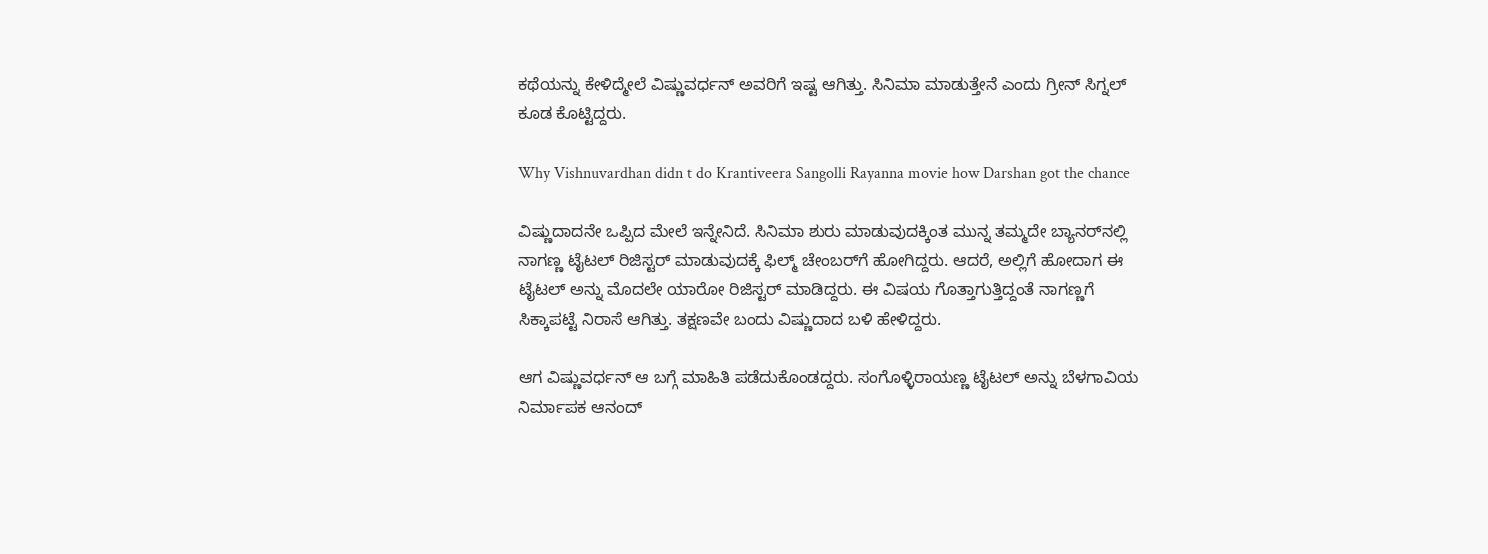ಕಥೆಯನ್ನು ಕೇಳಿದ್ಮೇಲೆ ವಿಷ್ಣುವರ್ಧನ್ ಅವರಿಗೆ ಇಷ್ಟ ಆಗಿತ್ತು. ಸಿನಿಮಾ ಮಾಡುತ್ತೇನೆ ಎಂದು ಗ್ರೀನ್ ಸಿಗ್ನಲ್ ಕೂಡ ಕೊಟ್ಟಿದ್ದರು.

Why Vishnuvardhan didn t do Krantiveera Sangolli Rayanna movie how Darshan got the chance

ವಿಷ್ಣುದಾದನೇ ಒಪ್ಪಿದ ಮೇಲೆ ಇನ್ನೇನಿದೆ. ಸಿನಿಮಾ ಶುರು ಮಾಡುವುದಕ್ಕಿಂತ ಮುನ್ನ ತಮ್ಮದೇ ಬ್ಯಾನರ್‌ನಲ್ಲಿ ನಾಗಣ್ಣ ಟೈಟಲ್ ರಿಜಿಸ್ಟರ್ ಮಾಡುವುದಕ್ಕೆ ಫಿಲ್ಮ್ ಚೇಂಬರ್‌ಗೆ ಹೋಗಿದ್ದರು. ಆದರೆ, ಅಲ್ಲಿಗೆ ಹೋದಾಗ ಈ ಟೈಟಲ್‌ ಅನ್ನು ಮೊದಲೇ ಯಾರೋ ರಿಜಿಸ್ಟರ್ ಮಾಡಿದ್ದರು. ಈ ವಿಷಯ ಗೊತ್ತಾಗುತ್ತಿದ್ದಂತೆ ನಾಗಣ್ಣಗೆ ಸಿಕ್ಕಾಪಟ್ಟೆ ನಿರಾಸೆ ಆಗಿತ್ತು. ತಕ್ಷಣವೇ ಬಂದು ವಿಷ್ಣುದಾದ ಬಳಿ ಹೇಳಿದ್ದರು.

ಆಗ ವಿಷ್ಣುವರ್ಧನ್ ಆ ಬಗ್ಗೆ ಮಾಹಿತಿ ಪಡೆದುಕೊಂಡದ್ದರು. ಸಂಗೊಳ್ಳಿರಾಯಣ್ಣ ಟೈಟಲ್ ಅನ್ನು ಬೆಳಗಾವಿಯ ನಿರ್ಮಾಪಕ ಆನಂದ್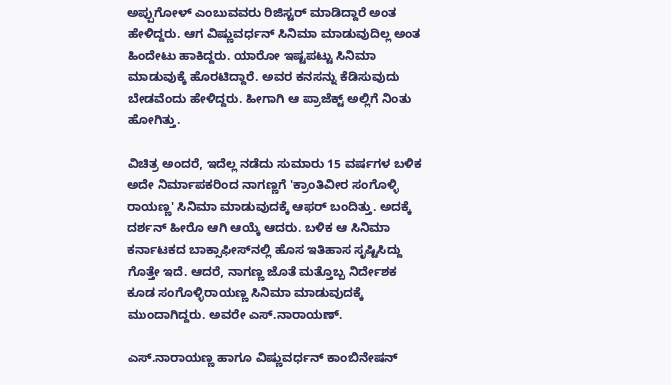ಅಪ್ಪುಗೋಳ್ ಎಂಬುವವರು ರಿಜಿಸ್ಟರ್ ಮಾಡಿದ್ದಾರೆ ಅಂತ ಹೇಳಿದ್ದರು. ಆಗ ವಿಷ್ಣುವರ್ಧನ್ ಸಿನಿಮಾ ಮಾಡುವುದಿಲ್ಲ ಅಂತ ಹಿಂದೇಟು ಹಾಕಿದ್ದರು. ಯಾರೋ ಇಷ್ಟಪಟ್ಟು ಸಿನಿಮಾ ಮಾಡುವುಕ್ಕೆ ಹೊರಟಿದ್ದಾರೆ. ಅವರ ಕನಸನ್ನು ಕೆಡಿಸುವುದು ಬೇಡವೆಂದು ಹೇಳಿದ್ದರು. ಹೀಗಾಗಿ ಆ ಪ್ರಾಜೆಕ್ಟ್ ಅಲ್ಲಿಗೆ ನಿಂತು ಹೋಗಿತ್ತು.

ವಿಚಿತ್ರ ಅಂದರೆ, ಇದೆಲ್ಲ ನಡೆದು ಸುಮಾರು 15 ವರ್ಷಗಳ ಬಳಿಕ ಅದೇ ನಿರ್ಮಾಪಕರಿಂದ ನಾಗಣ್ಣಗೆ 'ಕ್ರಾಂತಿವೀರ ಸಂಗೊಳ್ಳಿ ರಾಯಣ್ಣ' ಸಿನಿಮಾ ಮಾಡುವುದಕ್ಕೆ ಆಫರ್ ಬಂದಿತ್ತು. ಅದಕ್ಕೆ ದರ್ಶನ್ ಹೀರೊ ಆಗಿ ಆಯ್ಕೆ ಆದರು. ಬಳಿಕ ಆ ಸಿನಿಮಾ ಕರ್ನಾಟಕದ ಬಾಕ್ಸಾಫೀಸ್‌ನಲ್ಲಿ ಹೊಸ ಇತಿಹಾಸ ಸೃಷ್ಟಿಸಿದ್ದು ಗೊತ್ತೇ ಇದೆ. ಆದರೆ, ನಾಗಣ್ಣ ಜೊತೆ ಮತ್ತೊಬ್ಬ ನಿರ್ದೇಶಕ ಕೂಡ ಸಂಗೊಳ್ಳಿರಾಯಣ್ಣ ಸಿನಿಮಾ ಮಾಡುವುದಕ್ಕೆ ಮುಂದಾಗಿದ್ದರು. ಅವರೇ ಎಸ್‌.ನಾರಾಯಣ್.

ಎಸ್.ನಾರಾಯಣ್ಣ ಹಾಗೂ ವಿಷ್ಣುವರ್ಧನ್ ಕಾಂಬಿನೇಷನ್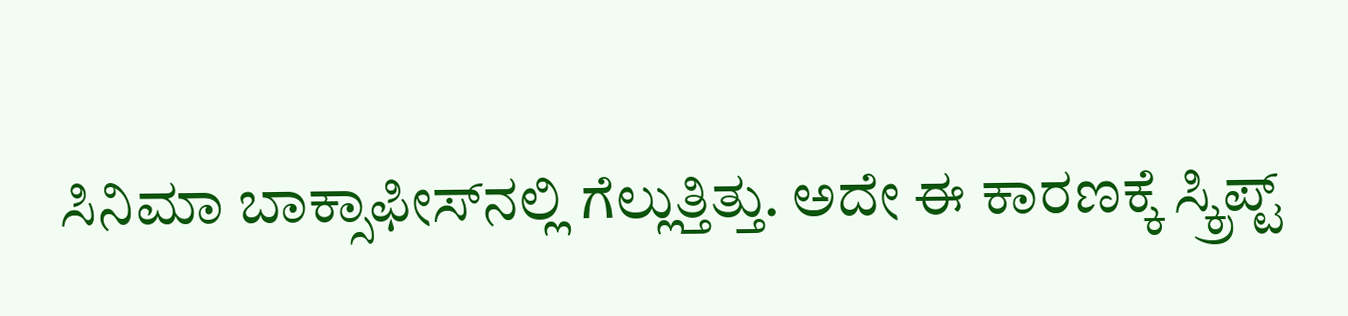ಸಿನಿಮಾ ಬಾಕ್ಸಾಫೀಸ್‌ನಲ್ಲಿ ಗೆಲ್ಲುತ್ತಿತ್ತು. ಅದೇ ಈ ಕಾರಣಕ್ಕೆ ಸ್ಕ್ರಿಪ್ಟ್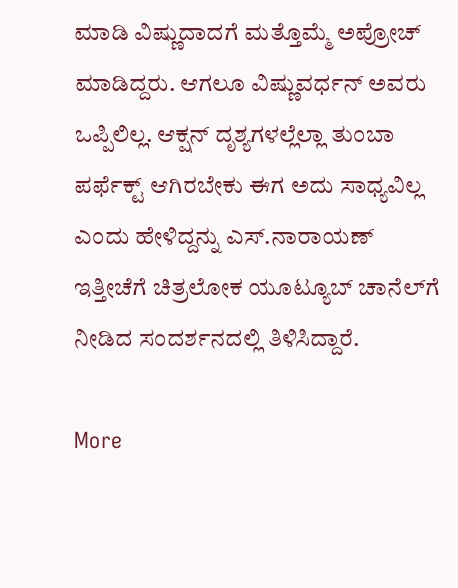ಮಾಡಿ ವಿಷ್ಣುದಾದಗೆ ಮತ್ತೊಮ್ಮೆ ಅಪ್ರೋಚ್ ಮಾಡಿದ್ದರು. ಆಗಲೂ ವಿಷ್ಣುವರ್ಧನ್ ಅವರು ಒಪ್ಪಿಲಿಲ್ಲ. ಆಕ್ಷನ್ ದೃಶ್ಯಗಳಲ್ಲೆಲ್ಲಾ ತುಂಬಾ ಪರ್ಫೆಕ್ಟ್ ಆಗಿರಬೇಕು ಈಗ ಅದು ಸಾಧ್ಯವಿಲ್ಲ ಎಂದು ಹೇಳಿದ್ದನ್ನು ಎಸ್‌.ನಾರಾಯಣ್ ಇತ್ತೀಚೆಗೆ ಚಿತ್ರಲೋಕ ಯೂಟ್ಯೂಬ್ ಚಾನೆಲ್‌ಗೆ ನೀಡಿದ ಸಂದರ್ಶನದಲ್ಲಿ ತಿಳಿಸಿದ್ದಾರೆ.

More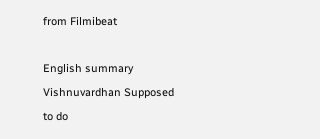from Filmibeat

English summary
Vishnuvardhan Supposed to do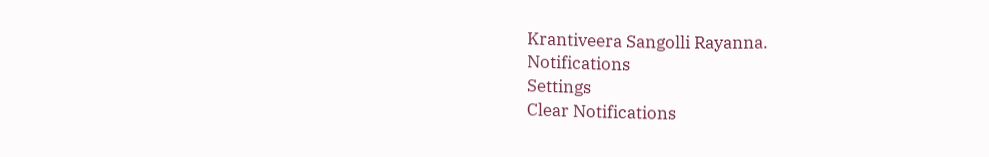Krantiveera Sangolli Rayanna.
Notifications
Settings
Clear Notifications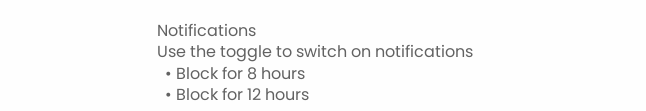Notifications
Use the toggle to switch on notifications
  • Block for 8 hours
  • Block for 12 hours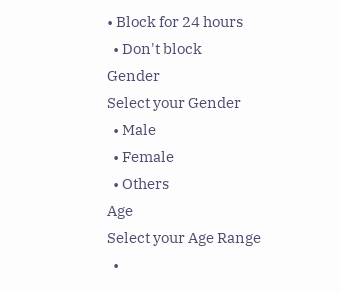• Block for 24 hours
  • Don't block
Gender
Select your Gender
  • Male
  • Female
  • Others
Age
Select your Age Range
  •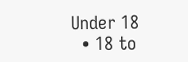Under 18
  • 18 to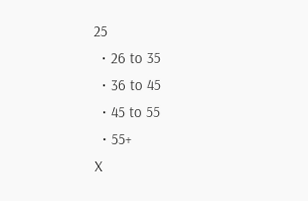25
  • 26 to 35
  • 36 to 45
  • 45 to 55
  • 55+
X